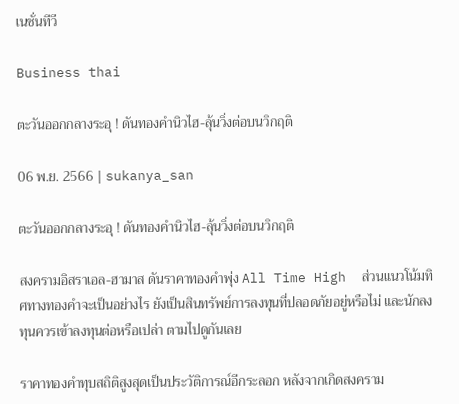เนชั่นทีวี

Business thai

ตะวันออกกลางระอุ ! ดันทองคำนิวไฮ-ลุ้นวิ่งต่อบนวิกฤติ

06 พ.ย. 2566 | sukanya_san

ตะวันออกกลางระอุ ! ดันทองคำนิวไฮ-ลุ้นวิ่งต่อบนวิกฤติ

สงครามอิสราเอล-ฮามาส ดันราคาทองคำพุ่ง All Time High  ส่วนแนวโน้มทิศทางทองคำจะเป็นอย่างไร ยังเป็นสินทรัพย์การลงทุนที่ปลอดภัยอยู่หรือไม่ และนักลงทุนควรเข้าลงทุนต่อหรือเปล่า ตามไปดูกันเลย

ราคาทองคำทุบสถิติสูงสุดเป็นประวัติการณ์อีกระลอก หลังจากเกิดสงคราม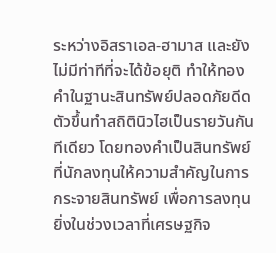ระหว่างอิสราเอล-ฮามาส และยังไม่มีท่าทีที่จะได้ข้อยุติ ทำให้ทองคำในฐานะสินทรัพย์ปลอดภัยดีดตัวขึ้นทำสถิตินิวไฮเป็นรายวันกันทีเดียว โดยทองคำเป็นสินทรัพย์ที่นักลงทุนให้ความสำคัญในการกระจายสินทรัพย์ เพื่อการลงทุน ยิ่งในช่วงเวลาที่เศรษฐกิจ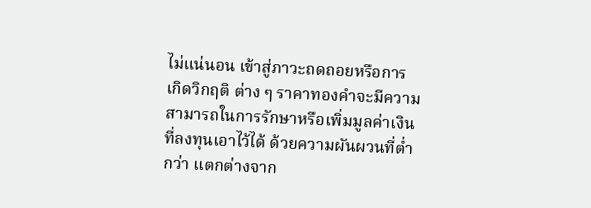ไม่แน่นอน เข้าสู่ภาวะถดถอยหรือการเกิดวิกฤติ ต่าง ๆ ราคาทองคำจะมีความสามารถในการรักษาหรือเพิ่มมูลค่าเงินที่ลงทุนเอาไว้ได้ ด้วยความผันผวนที่ต่ำกว่า แตกต่างจาก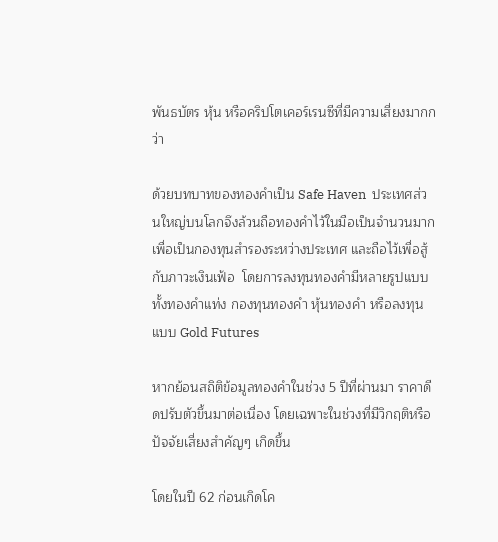พันธบัตร หุ้น หรือคริปโตเคอร์เรนซีที่มีความเสี่ยงมากกว่า

ด้วยบทบาทของทองคำเป็น Safe Haven  ประเทศส่วนใหญ่บนโลกจึงล้วนถือทองคำไว้ในมือเป็นจำนวนมาก เพื่อเป็นกองทุนสำรองระหว่างประเทศ และถือไว้เพื่อสู้กับภาวะเงินเฟ้อ  โดยการลงทุนทองคำมีหลายรูปแบบ  ทั้งทองคำแท่ง กองทุนทองคำ หุ้นทองคำ หรือลงทุนแบบ Gold Futures

หากย้อนสถิติข้อมูลทองคำในช่วง 5 ปีที่ผ่านมา ราคาดีดปรับตัวขึ้นมาต่อเนื่อง โดยเฉพาะในช่วงที่มีวิกฤติหรือปัจจัยเสี่ยงสำคัญๆ เกิดขึ้น

โดยในปี 62 ก่อนเกิดโค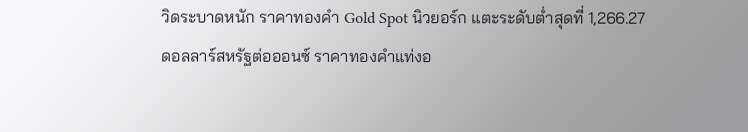วิดระบาดหนัก ราคาทองคำ Gold Spot นิวยอร์ก แตะระดับต่ำสุดที่ 1,266.27 ดอลลาร์สหรัฐต่อออนซ์ ราคาทองคำแท่งอ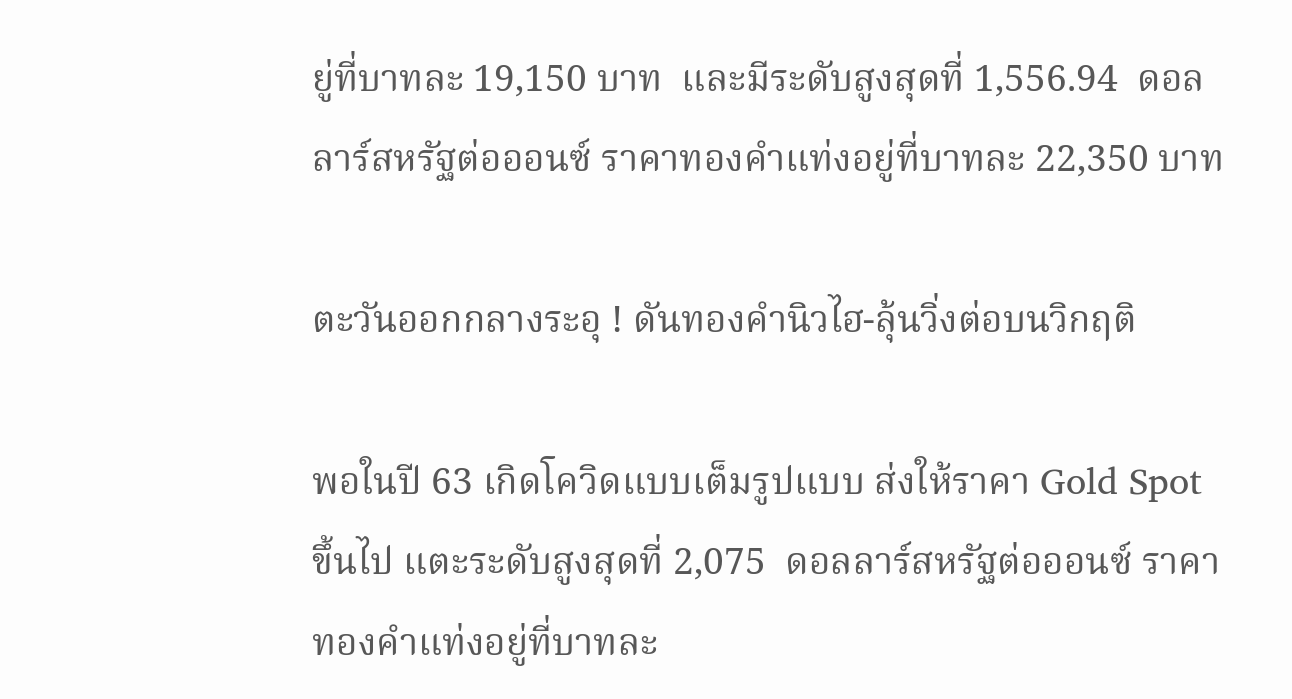ยู่ที่บาทละ 19,150 บาท  และมีระดับสูงสุดที่ 1,556.94  ดอลลาร์สหรัฐต่อออนซ์ ราคาทองคำแท่งอยู่ที่บาทละ 22,350 บาท

ตะวันออกกลางระอุ ! ดันทองคำนิวไฮ-ลุ้นวิ่งต่อบนวิกฤติ

พอในปี 63 เกิดโควิดแบบเต็มรูปแบบ ส่งให้ราคา Gold Spot ขึ้นไป แตะระดับสูงสุดที่ 2,075  ดอลลาร์สหรัฐต่อออนซ์ ราคาทองคำแท่งอยู่ที่บาทละ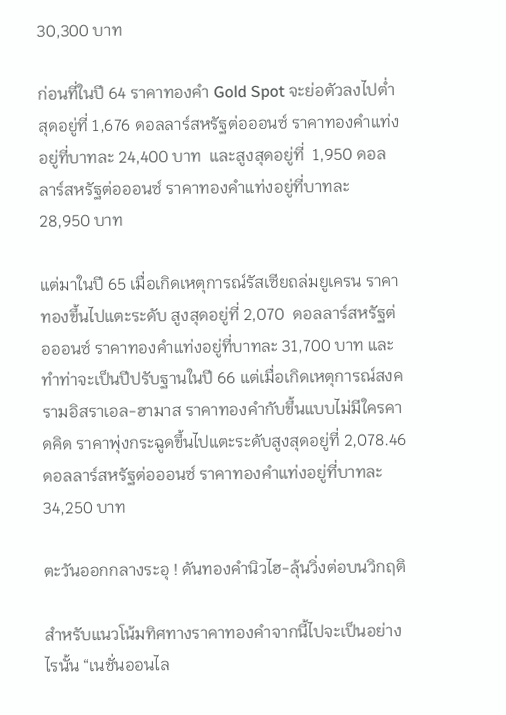30,300 บาท

ก่อนที่ในปี 64 ราคาทองคำ Gold Spot จะย่อตัวลงไปต่ำสุดอยู่ที่ 1,676 ดอลลาร์สหรัฐต่อออนซ์ ราคาทองคำแท่งอยู่ที่บาทละ 24,400 บาท  และสูงสุดอยู่ที่  1,950 ดอลลาร์สหรัฐต่อออนซ์ ราคาทองคำแท่งอยู่ที่บาทละ 28,950 บาท

แต่มาในปี 65 เมื่อเกิดเหตุการณ์รัสเซียถล่มยูเครน ราคาทองขึ้นไปแตะระดับ สูงสุดอยู่ที่ 2,070  ดอลลาร์สหรัฐต่อออนซ์ ราคาทองคำแท่งอยู่ที่บาทละ 31,700 บาท และทำท่าจะเป็นปีปรับฐานในปี 66 แต่เมื่อเกิดเหตุการณ์สงครามอิสราเอล-ฮามาส ราคาทองคำกับขึ้นแบบไม่มีใครคาดคิด ราคาพุ่งกระฉูดขึ้นไปแตะระดับสูงสุดอยู่ที่ 2,078.46  ดอลลาร์สหรัฐต่อออนซ์ ราคาทองคำแท่งอยู่ที่บาทละ 34,250 บาท

ตะวันออกกลางระอุ ! ดันทองคำนิวไฮ-ลุ้นวิ่งต่อบนวิกฤติ

สำหรับแนวโน้มทิศทางราคาทองคำจากนี้ไปจะเป็นอย่างไรนั้น “เนชั่นออนไล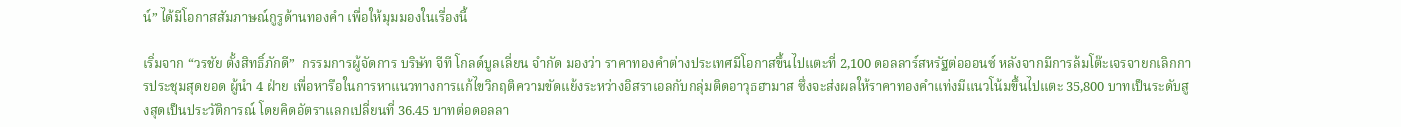น์” ได้มีโอกาสสัมภาษณ์กูรูด้านทองคำ เพื่อให้มุมมองในเรื่องนี้

เริ่มจาก “วรชัย ตั้งสิทธิ์ภักดี”  กรรมการผู้จัดการ บริษัท จีที โกลด์บูลเลี่ยน จำกัด มองว่า ราคาทองคำต่างประเทศมีโอกาสขึ้นไปแตะที่ 2,100 ดอลลาร์สหรัฐต่อออนซ์ หลังจากมีการล้มโต๊ะเจรจายกเลิกการประชุมสุดยอด ผู้นำ 4 ฝ่าย เพื่อหารือในการหาแนวทางการแก้ไขวิกฤติความขัดแย้งระหว่างอิสราเอลกับกลุ่มติดอาวุธฮามาส ซึ่งจะส่งผลให้ราคาทองคำแท่งมีแนวโน้มขึ้นไปแตะ 35,800 บาทเป็นระดับสูงสุดเป็นประวัติการณ์ โดยคิดอัตราแลกเปลี่ยนที่ 36.45 บาทต่อดอลลา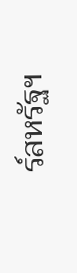ร์สหรัฐฯ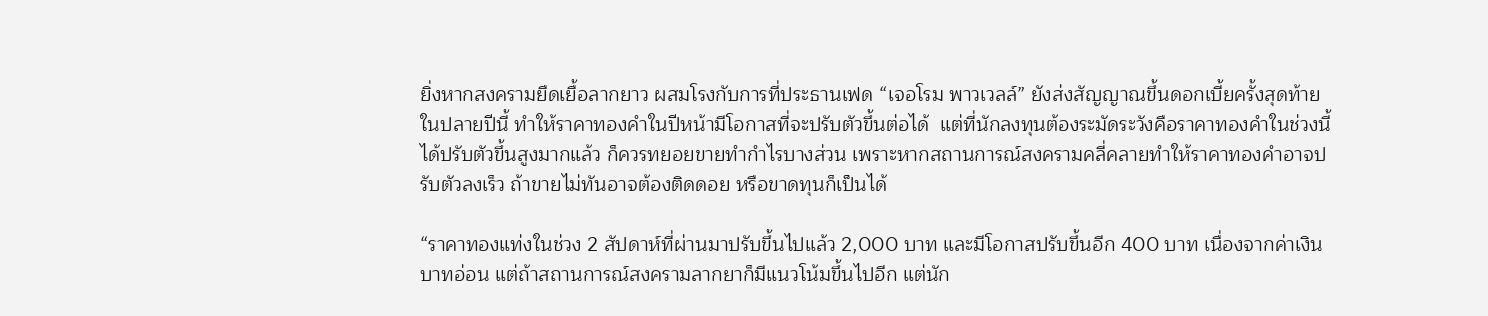ยิ่งหากสงครามยืดเยื้อลากยาว ผสมโรงกับการที่ประธานเฟด “เจอโรม พาวเวลล์” ยังส่งสัญญาณขึ้นดอกเบี้ยครั้งสุดท้ายในปลายปีนี้ ทำให้ราคาทองคำในปีหน้ามีโอกาสที่จะปรับตัวขึ้นต่อได้  แต่ที่นักลงทุนต้องระมัดระวังคือราคาทองคำในช่วงนี้ได้ปรับตัวขึ้นสูงมากแล้ว ก็ควรทยอยขายทำกำไรบางส่วน เพราะหากสถานการณ์สงครามคลี่คลายทำให้ราคาทองคำอาจปรับตัวลงเร็ว ถ้าขายไม่ทันอาจต้องติดดอย หรือขาดทุนก็เป็นได้

“ราคาทองแท่งในช่วง 2 สัปดาห์ที่ผ่านมาปรับขึ้นไปแล้ว 2,000 บาท และมีโอกาสปรับขึ้นอีก 400 บาท เนื่องจากค่าเงินบาทอ่อน แต่ถ้าสถานการณ์สงครามลากยาก็มีแนวโน้มขึ้นไปอีก แต่นัก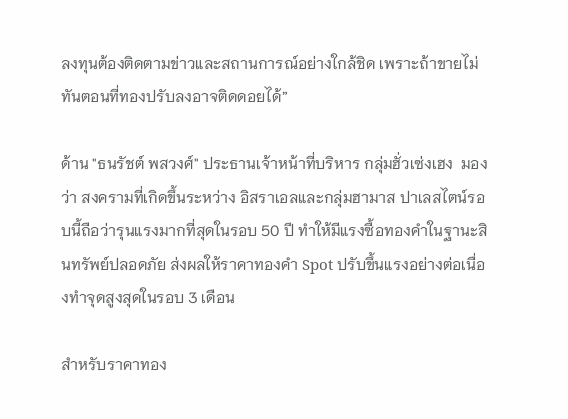ลงทุนต้องติดตามข่าวและสถานการณ์อย่างใกล้ชิด เพราะถ้าขายไม่ทันตอนที่ทองปรับลงอาจติดดอยได้”

ด้าน "ธนรัชต์ พสวงศ์" ประธานเจ้าหน้าที่บริหาร กลุ่มฮั่วเซ่งเฮง  มองว่า สงครามที่เกิดขึ้นระหว่าง อิสราเอลและกลุ่มฮามาส ปาเลสไตน์รอบนี้ถือว่ารุนแรงมากที่สุดในรอบ 50 ปี ทำให้มีแรงซื้อทองคำในฐานะสินทรัพย์ปลอดภัย ส่งผลให้ราคาทองคำ Spot ปรับขึ้นแรงอย่างต่อเนื่องทำจุดสูงสุดในรอบ 3 เดือน

สำหรับราคาทอง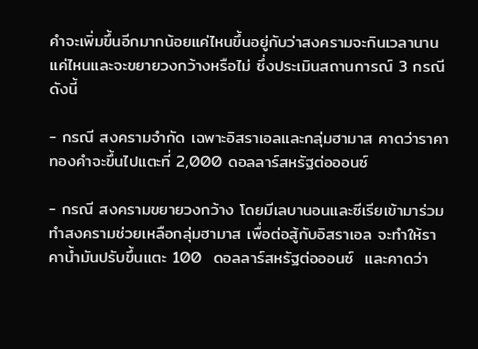คำจะเพิ่มขึ้นอีกมากน้อยแค่ไหนขึ้นอยู่กับว่าสงครามจะกินเวลานานแค่ไหนและจะขยายวงกว้างหรือไม่ ซึ่งประเมินสถานการณ์ 3 กรณี ดังนี้

- กรณี สงครามจำกัด เฉพาะอิสราเอลและกลุ่มฮามาส คาดว่าราคาทองคำจะขึ้นไปแตะที่ 2,000 ดอลลาร์สหรัฐต่อออนซ์

- กรณี สงครามขยายวงกว้าง โดยมีเลบานอนและซีเรียเข้ามาร่วมทำสงครามช่วยเหลือกลุ่มฮามาส เพื่อต่อสู้กับอิสราเอล จะทำให้ราคาน้ำมันปรับขึ้นแตะ 100  ดอลลาร์สหรัฐต่อออนซ์  และคาดว่า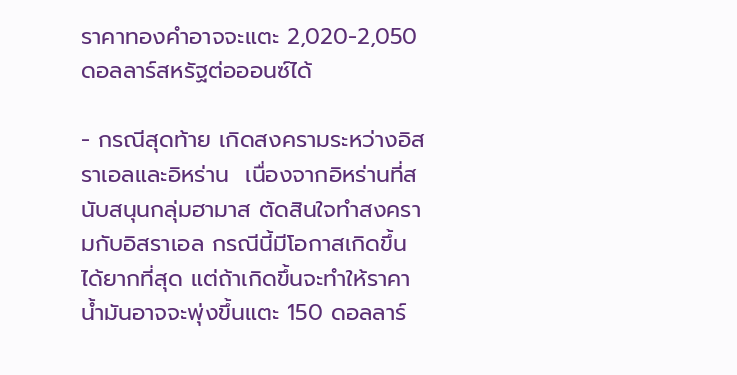ราคาทองคำอาจจะแตะ 2,020-2,050 ดอลลาร์สหรัฐต่อออนซ์ได้

- กรณีสุดท้าย เกิดสงครามระหว่างอิสราเอลและอิหร่าน  เนื่องจากอิหร่านที่สนับสนุนกลุ่มฮามาส ตัดสินใจทำสงครามกับอิสราเอล กรณีนี้มีโอกาสเกิดขึ้นได้ยากที่สุด แต่ถ้าเกิดขึ้นจะทำให้ราคาน้ำมันอาจจะพุ่งขึ้นแตะ 150 ดอลลาร์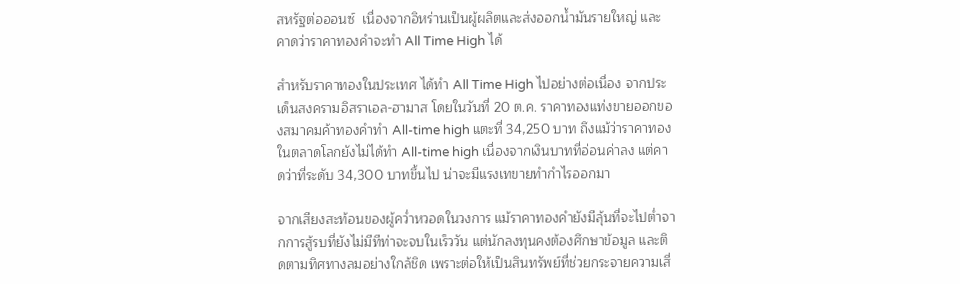สหรัฐต่อออนซ์  เนื่องจากอิหร่านเป็นผู้ผลิตและส่งออกน้ำมันรายใหญ่ และคาดว่าราคาทองคำจะทำ All Time High ได้

สำหรับราคาทองในประเทศ ได้ทำ All Time High ไปอย่างต่อเนื่อง จากประเด็นสงครามอิสราเอล-ฮามาส โดยในวันที่ 20 ต.ค. ราคาทองแท่งขายออกของสมาคมค้าทองคำทำ All-time high แตะที่ 34,250 บาท ถึงแม้ว่าราคาทองในตลาดโลกยังไม่ได้ทำ All-time high เนื่องจากเงินบาทที่อ่อนค่าลง แต่คาดว่าที่ระดับ 34,300 บาทขึ้นไป น่าจะมีแรงเทขายทำกำไรออกมา

จากเสียงสะท้อนของผู้คว่ำหวอดในวงการ แม้ราคาทองคำยังมีลุ้นที่จะไปต่ำจากการสู้รบที่ยังไม่มีทีท่าจะจบในเร็ววัน แต่นักลงทุนคงต้องศึกษาข้อมูล และติดตามทิศทางลมอย่างใกล้ชิด เพราะต่อให้เป็นสินทรัพย์ที่ช่วยกระจายความเสี่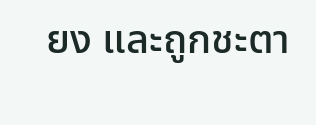ยง และถูกชะตา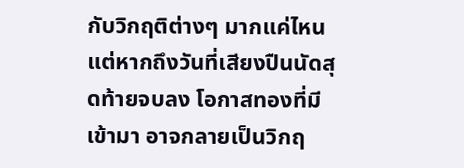กับวิกฤติต่างๆ มากแค่ไหน แต่หากถึงวันที่เสียงปืนนัดสุดท้ายจบลง โอกาสทองที่มีเข้ามา อาจกลายเป็นวิกฤ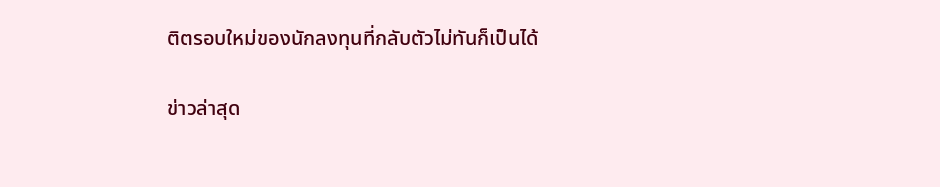ติตรอบใหม่ของนักลงทุนที่กลับตัวไม่ทันก็เป็นได้

ข่าวล่าสุด